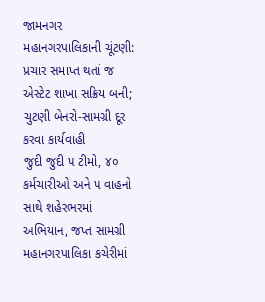જામનગર મહાનગરપાલિકાની ચૂંટણી: પ્રચાર સમાપ્ત થતાં જ એસ્ટેટ શાખા સક્રિય બની; ચુટણી બેનરો-સામગ્રી દૂર કરવા કાર્યવાહી
જુદી જુદી ૫ ટીમો, ૪૦ કર્મચારીઓ અને ૫ વાહનો સાથે શહેરભરમાં અભિયાન, જપ્ત સામગ્રી મહાનગરપાલિકા કચેરીમાં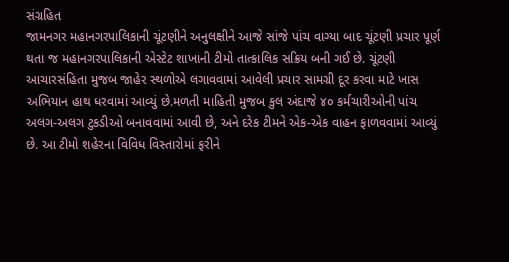સંગ્રહિત
જામનગર મહાનગરપાલિકાની ચૂંટણીને અનુલક્ષીને આજે સાંજે પાંચ વાગ્યા બાદ ચૂંટણી પ્રચાર પૂર્ણ થતા જ મહાનગરપાલિકાની એસ્ટેટ શાખાની ટીમો તાત્કાલિક સક્રિય બની ગઈ છે. ચૂંટણી આચારસંહિતા મુજબ જાહેર સ્થળોએ લગાવવામાં આવેલી પ્રચાર સામગ્રી દૂર કરવા માટે ખાસ અભિયાન હાથ ધરવામાં આવ્યું છે.મળતી માહિતી મુજબ કુલ અંદાજે ૪૦ કર્મચારીઓની પાંચ અલગ-અલગ ટુકડીઓ બનાવવામાં આવી છે, અને દરેક ટીમને એક-એક વાહન ફાળવવામાં આવ્યું છે. આ ટીમો શહેરના વિવિધ વિસ્તારોમાં ફરીને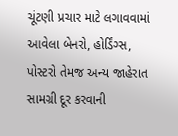ચૂંટણી પ્રચાર માટે લગાવવામાં આવેલા બેનરો, હોર્ડિંગ્સ, પોસ્ટરો તેમજ અન્ય જાહેરાત સામગ્રી દૂર કરવાની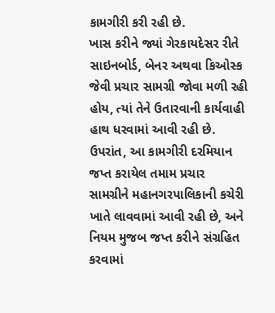કામગીરી કરી રહી છે.
ખાસ કરીને જ્યાં ગેરકાયદેસર રીતે સાઇનબોર્ડ, બેનર અથવા કિઓસ્ક જેવી પ્રચાર સામગ્રી જોવા મળી રહી હોય, ત્યાં તેને ઉતારવાની કાર્યવાહી હાથ ધરવામાં આવી રહી છે. ઉપરાંત, આ કામગીરી દરમિયાન જપ્ત કરાયેલ તમામ પ્રચાર સામગ્રીને મહાનગરપાલિકાની કચેરી ખાતે લાવવામાં આવી રહી છે, અને નિયમ મુજબ જપ્ત કરીને સંગ્રહિત કરવામાં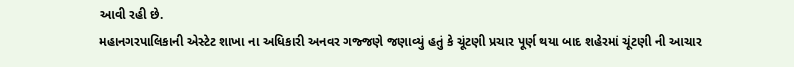આવી રહી છે.
મહાનગરપાલિકાની એસ્ટેટ શાખા ના અધિકારી અનવર ગજ્જણે જણાવ્યું હતું કે ચૂંટણી પ્રચાર પૂર્ણ થયા બાદ શહેરમાં ચૂંટણી ની આચાર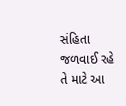સંહિતા જળવાઈ રહે તે માટે આ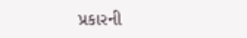પ્રકારની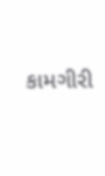કામગીરી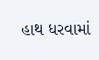હાથ ધરવામાં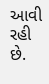આવી રહી છે.